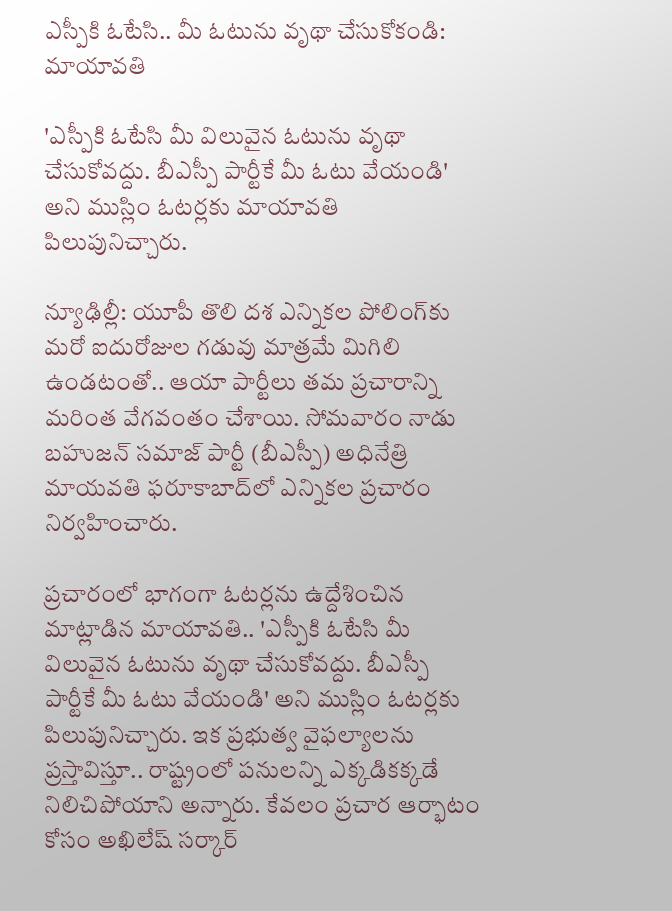ఎస్పీకి ఓటేసి.. మీ ఓటును వృథా చేసుకోకండి: మాయావతి

'ఎస్పీకి ఓటేసి మీ విలువైన ఓటును వృథా చేసుకోవద్దు. బీఎస్పీ పార్టీకే మీ ఓటు వేయండి' అని ముస్లిం ఓటర్లకు మాయావతి పిలుపునిచ్చారు.

న్యూఢిల్లీ: యూపీ తొలి దశ ఎన్నికల పోలింగ్‌కు మరో ఐదురోజుల గడువు మాత్రమే మిగిలి ఉండటంతో.. ఆయా పార్టీలు తమ ప్రచారాన్ని మరింత వేగవంతం చేశాయి. సోమవారం నాడు బహుజన్‌ సమాజ్‌ పార్టీ (బీఎస్పీ) అధినేత్రి మాయవతి ఫరూకాబాద్‌లో ఎన్నికల ప్రచారం నిర్వహించారు.

ప్రచారంలో భాగంగా ఓటర్లను ఉద్దేశించిన మాట్లాడిన మాయావతి.. 'ఎస్పీకి ఓటేసి మీ విలువైన ఓటును వృథా చేసుకోవద్దు. బీఎస్పీ పార్టీకే మీ ఓటు వేయండి' అని ముస్లిం ఓటర్లకు పిలుపునిచ్చారు. ఇక ప్రభుత్వ వైఫల్యాలను ప్రస్తావిస్తూ.. రాష్ట్రంలో పనులన్ని ఎక్కడికక్కడే నిలిచిపోయాని అన్నారు. కేవలం ప్రచార ఆర్భాటం కోసం అఖిలేష్ సర్కార్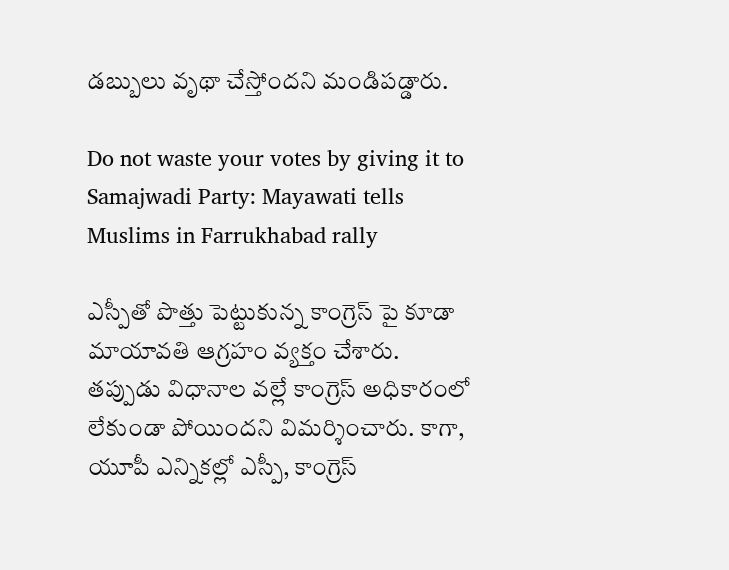డబ్బులు వృథా చేస్తోందని మండిపడ్డారు.

Do not waste your votes by giving it to Samajwadi Party: Mayawati tells Muslims in Farrukhabad rally

ఎస్పీతో పొత్తు పెట్టుకున్న కాంగ్రెస్ పై కూడా మాయావతి ఆగ్రహం వ్యక్తం చేశారు. తప్పుడు విధానాల వల్లే కాంగ్రెస్ అధికారంలో లేకుండా పోయిందని విమర్శించారు. కాగా, యూపీ ఎన్నికల్లో ఎస్పీ, కాంగ్రెస్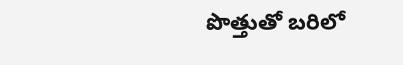పొత్తుతో బరిలో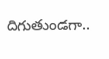దిగుతుండగా..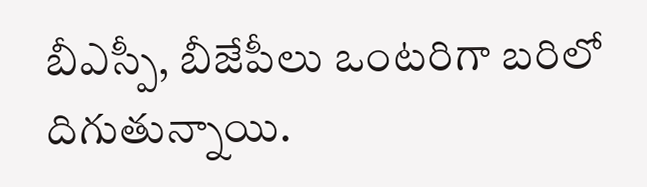బీఎస్పీ, బీజేపీలు ఒంటరిగా బరిలో దిగుతున్నాయి.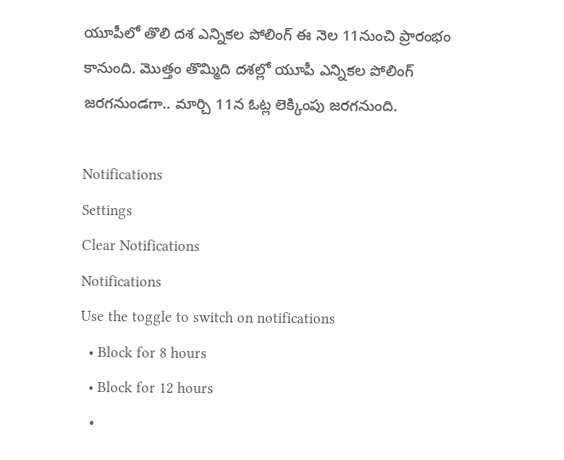యూపీలో తొలి దశ ఎన్నికల పోలింగ్ ఈ నెల 11నుంచి ప్రారంభం కానుంది. మొత్తం తొమ్మిది దశల్లో యూపీ ఎన్నికల పోలింగ్ జరగనుండగా.. మార్చి 11న ఓట్ల లెక్కింపు జరగనుంది.

Notifications
Settings
Clear Notifications
Notifications
Use the toggle to switch on notifications
  • Block for 8 hours
  • Block for 12 hours
  •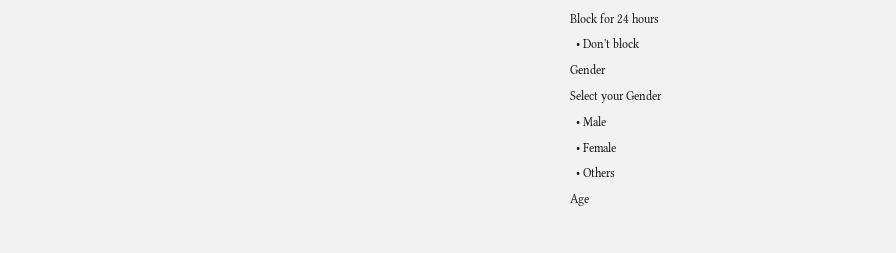Block for 24 hours
  • Don't block
Gender
Select your Gender
  • Male
  • Female
  • Others
Age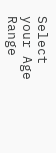Select your Age Range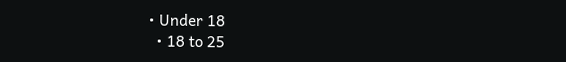• Under 18
  • 18 to 25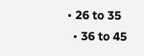• 26 to 35
  • 36 to 45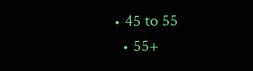• 45 to 55
  • 55+